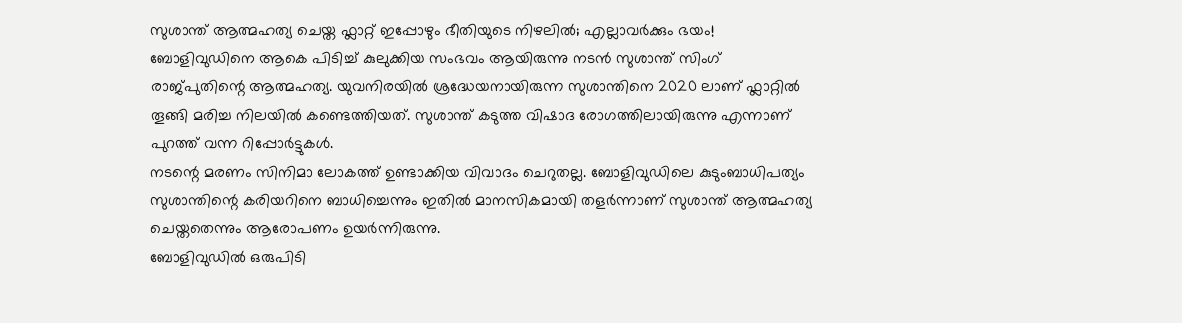സുശാന്ത് ആത്മഹത്യ ചെയ്ത ഫ്ലാറ്റ് ഇപ്പോഴും ഭീതിയുടെ നിഴലിൽ; എല്ലാവർക്കും ഭയം!
ബോളിവുഡിനെ ആകെ പിടിച്ച് കുലുക്കിയ സംഭവം ആയിരുന്നു നടൻ സുശാന്ത് സിംഗ് രാജ്പുതിന്റെ ആത്മഹത്യ. യുവനിരയിൽ ശ്രദ്ധേയനായിരുന്ന സുശാന്തിനെ 2020 ലാണ് ഫ്ലാറ്റിൽ തൂങ്ങി മരിച്ച നിലയിൽ കണ്ടെത്തിയത്. സുശാന്ത് കടുത്ത വിഷാദ രോഗത്തിലായിരുന്നു എന്നാണ് പുറത്ത് വന്ന റിപ്പോർട്ടുകൾ.
നടന്റെ മരണം സിനിമാ ലോകത്ത് ഉണ്ടാക്കിയ വിവാദം ചെറുതല്ല. ബോളിവുഡിലെ കുടുംബാധിപത്യം സുശാന്തിന്റെ കരിയറിനെ ബാധിച്ചെന്നും ഇതിൽ മാനസികമായി തളർന്നാണ് സുശാന്ത് ആത്മഹത്യ ചെയ്തതെന്നും ആരോപണം ഉയർന്നിരുന്നു.
ബോളിവുഡിൽ ഒരുപിടി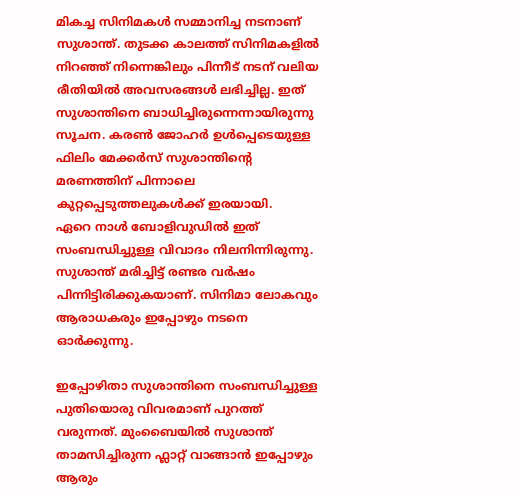മികച്ച സിനിമകൾ സമ്മാനിച്ച നടനാണ് സുശാന്ത്. തുടക്ക കാലത്ത് സിനിമകളിൽ നിറഞ്ഞ് നിന്നെങ്കിലും പിന്നീട് നടന് വലിയ രീതിയിൽ അവസരങ്ങൾ ലഭിച്ചില്ല. ഇത് സുശാന്തിനെ ബാധിച്ചിരുന്നെന്നായിരുന്നു സൂചന. കരൺ ജോഹർ ഉൾപ്പെടെയുള്ള ഫിലിം മേക്കർസ് സുശാന്തിന്റെ മരണത്തിന് പിന്നാലെ കുറ്റപ്പെടുത്തലുകൾക്ക് ഇരയായി.
ഏറെ നാൾ ബോളിവുഡിൽ ഇത് സംബന്ധിച്ചുള്ള വിവാദം നിലനിന്നിരുന്നു. സുശാന്ത് മരിച്ചിട്ട് രണ്ടര വർഷം പിന്നിട്ടിരിക്കുകയാണ്. സിനിമാ ലോകവും ആരാധകരും ഇപ്പോഴും നടനെ ഓർക്കുന്നു.

ഇപ്പോഴിതാ സുശാന്തിനെ സംബന്ധിച്ചുള്ള പുതിയൊരു വിവരമാണ് പുറത്ത് വരുന്നത്. മുംബൈയിൽ സുശാന്ത് താമസിച്ചിരുന്ന ഫ്ലാറ്റ് വാങ്ങാൻ ഇപ്പോഴും ആരും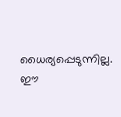ധൈര്യപ്പെടുന്നില്ല. ഈ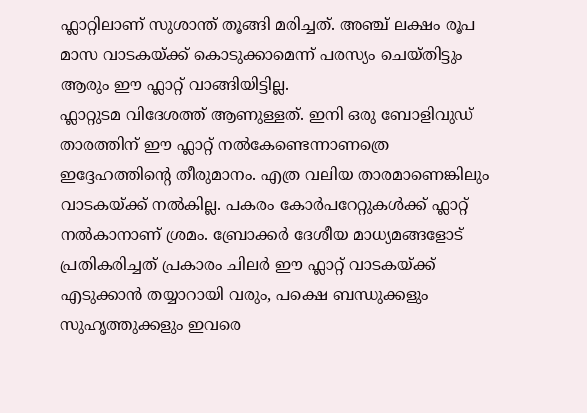ഫ്ലാറ്റിലാണ് സുശാന്ത് തൂങ്ങി മരിച്ചത്. അഞ്ച് ലക്ഷം രൂപ മാസ വാടകയ്ക്ക് കൊടുക്കാമെന്ന് പരസ്യം ചെയ്തിട്ടും ആരും ഈ ഫ്ലാറ്റ് വാങ്ങിയിട്ടില്ല.
ഫ്ലാറ്റുടമ വിദേശത്ത് ആണുള്ളത്. ഇനി ഒരു ബോളിവുഡ് താരത്തിന് ഈ ഫ്ലാറ്റ് നൽകേണ്ടെന്നാണത്രെ ഇദ്ദേഹത്തിന്റെ തീരുമാനം. എത്ര വലിയ താരമാണെങ്കിലും വാടകയ്ക്ക് നൽകില്ല. പകരം കോർപറേറ്റുകൾക്ക് ഫ്ലാറ്റ് നൽകാനാണ് ശ്രമം. ബ്രോക്കർ ദേശീയ മാധ്യമങ്ങളോട് പ്രതികരിച്ചത് പ്രകാരം ചിലർ ഈ ഫ്ലാറ്റ് വാടകയ്ക്ക് എടുക്കാൻ തയ്യാറായി വരും, പക്ഷെ ബന്ധുക്കളും സുഹൃത്തുക്കളും ഇവരെ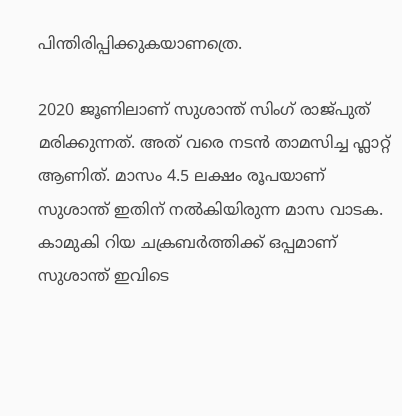പിന്തിരിപ്പിക്കുകയാണത്രെ.

2020 ജൂണിലാണ് സുശാന്ത് സിംഗ് രാജ്പുത് മരിക്കുന്നത്. അത് വരെ നടൻ താമസിച്ച ഫ്ലാറ്റ് ആണിത്. മാസം 4.5 ലക്ഷം രൂപയാണ് സുശാന്ത് ഇതിന് നൽകിയിരുന്ന മാസ വാടക. കാമുകി റിയ ചക്രബർത്തിക്ക് ഒപ്പമാണ് സുശാന്ത് ഇവിടെ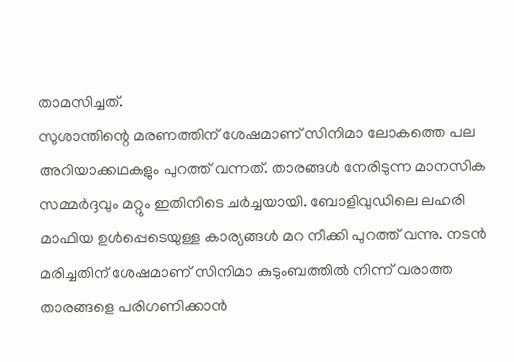താമസിച്ചത്.
സുശാന്തിന്റെ മരണത്തിന് ശേഷമാണ് സിനിമാ ലോകത്തെ പല അറിയാക്കഥകളും പുറത്ത് വന്നത്. താരങ്ങൾ നേരിടുന്ന മാനസിക സമ്മർദ്ദവും മറ്റും ഇതിനിടെ ചർച്ചയായി. ബോളിവുഡിലെ ലഹരി മാഫിയ ഉൾപ്പെടെയുള്ള കാര്യങ്ങൾ മറ നീക്കി പുറത്ത് വന്നു. നടൻ മരിച്ചതിന് ശേഷമാണ് സിനിമാ കുടുംബത്തിൽ നിന്ന് വരാത്ത താരങ്ങളെ പരിഗണിക്കാൻ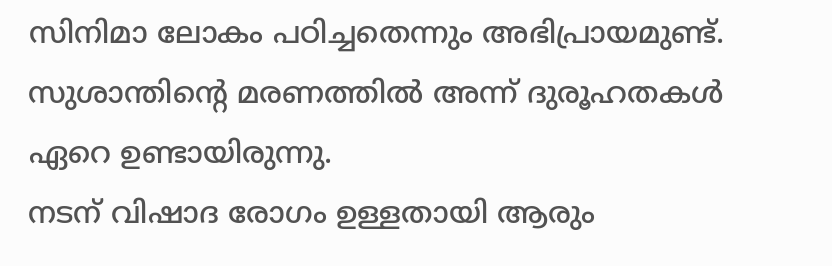സിനിമാ ലോകം പഠിച്ചതെന്നും അഭിപ്രായമുണ്ട്. സുശാന്തിന്റെ മരണത്തിൽ അന്ന് ദുരൂഹതകൾ ഏറെ ഉണ്ടായിരുന്നു.
നടന് വിഷാദ രോഗം ഉള്ളതായി ആരും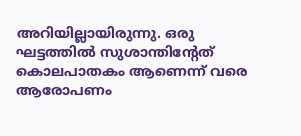അറിയില്ലായിരുന്നു. ഒരു ഘട്ടത്തിൽ സുശാന്തിന്റേത് കൊലപാതകം ആണെന്ന് വരെ ആരോപണം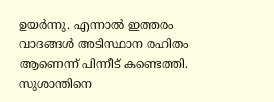ഉയർന്നു. എന്നാൽ ഇത്തരം വാദങ്ങൾ അടിസ്ഥാന രഹിതം ആണെന്ന് പിന്നീട് കണ്ടെത്തി. സുശാന്തിനെ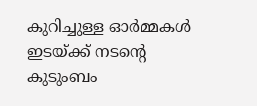കുറിച്ചുള്ള ഓർമ്മകൾ ഇടയ്ക്ക് നടന്റെ കുടുംബം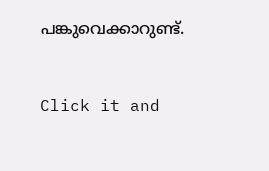പങ്കുവെക്കാറുണ്ട്.


Click it and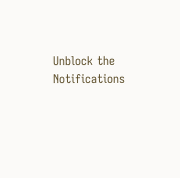Unblock the Notifications